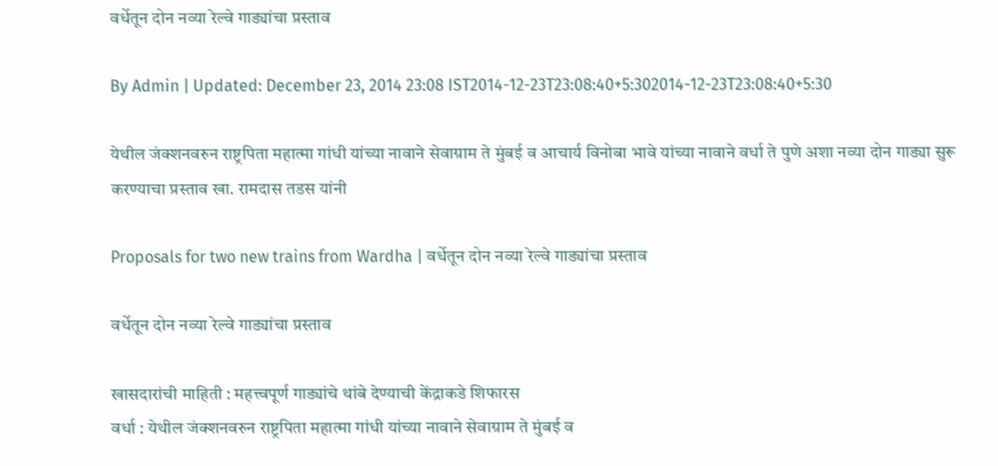वर्धेतून दोन नव्या रेल्वे गाड्यांचा प्रस्ताव

By Admin | Updated: December 23, 2014 23:08 IST2014-12-23T23:08:40+5:302014-12-23T23:08:40+5:30

येथील जंक्शनवरुन राष्ट्रपिता महात्मा गांधी यांच्या नावाने सेवाग्राम ते मुंबई व आचार्य विनोबा भावे यांच्या नावाने वर्धा ते पुणे अशा नव्या दोन गाड्या सुरू करण्याचा प्रस्ताव खा. रामदास तडस यांनी

Proposals for two new trains from Wardha | वर्धेतून दोन नव्या रेल्वे गाड्यांचा प्रस्ताव

वर्धेतून दोन नव्या रेल्वे गाड्यांचा प्रस्ताव

खासदारांची माहिती : महत्त्वपूर्ण गाड्यांचे थांबे देण्याची केंद्राकडे शिफारस
वर्धा : येथील जंक्शनवरुन राष्ट्रपिता महात्मा गांधी यांच्या नावाने सेवाग्राम ते मुंबई व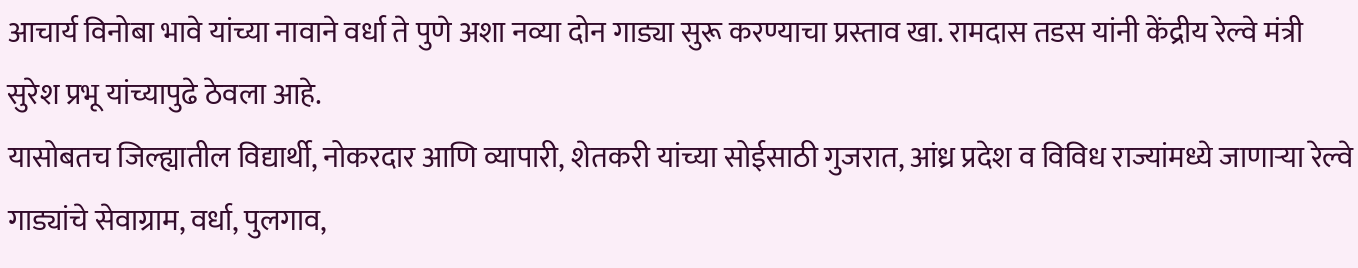आचार्य विनोबा भावे यांच्या नावाने वर्धा ते पुणे अशा नव्या दोन गाड्या सुरू करण्याचा प्रस्ताव खा. रामदास तडस यांनी केंद्रीय रेल्वे मंत्री सुरेश प्रभू यांच्यापुढे ठेवला आहे.
यासोबतच जिल्ह्यातील विद्यार्थी, नोकरदार आणि व्यापारी, शेतकरी यांच्या सोईसाठी गुजरात, आंध्र प्रदेश व विविध राज्यांमध्ये जाणाऱ्या रेल्वे गाड्यांचे सेवाग्राम, वर्धा, पुलगाव,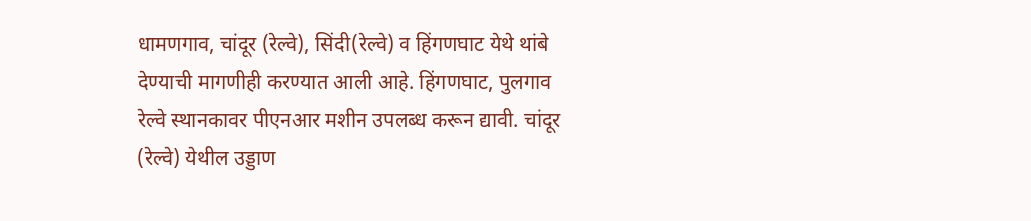धामणगाव, चांदूर (रेल्वे), सिंदी(रेल्वे) व हिंगणघाट येथे थांबे देण्याची मागणीही करण्यात आली आहे. हिंगणघाट, पुलगाव रेल्वे स्थानकावर पीएनआर मशीन उपलब्ध करून द्यावी. चांदूर (रेल्वे) येथील उड्डाण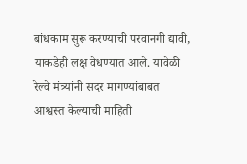बांधकाम सुरू करण्याची परवानगी द्यावी, याकडेही लक्ष वेधण्यात आले. यावेळी रेल्वे मंत्र्यांनी सदर मागण्यांबाबत आश्वस्त केल्याची माहिती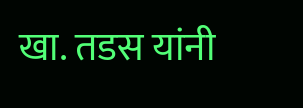खा. तडस यांनी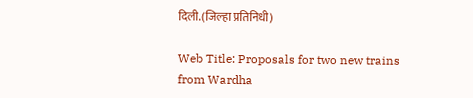दिली.(जिल्हा प्रतिनिधी)

Web Title: Proposals for two new trains from Wardha